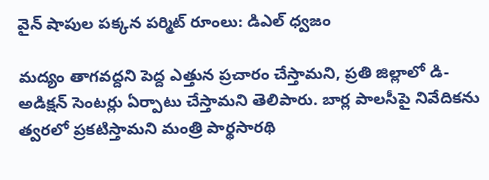వైన్ షాపుల పక్కన పర్మిట్ రూంలు: డిఎల్ ధ్వజం

మద్యం తాగవద్దని పెద్ద ఎత్తున ప్రచారం చేస్తామని, ప్రతి జిల్లాలో డి-అడిక్షన్ సెంటర్లు ఏర్పాటు చేస్తామని తెలిపారు. బార్ల పాలసీపై నివేదికను త్వరలో ప్రకటిస్తామని మంత్రి పార్థసారథి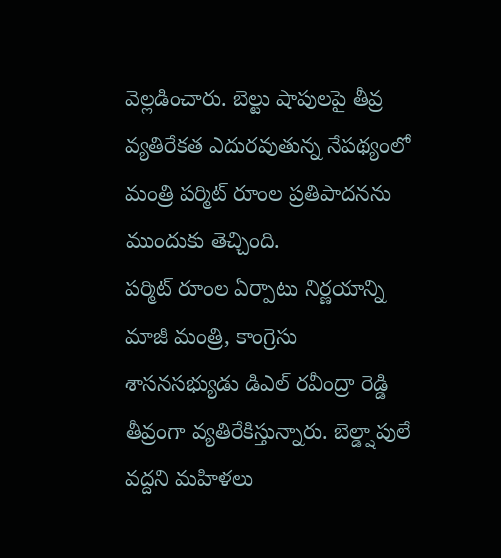వెల్లడించారు. బెల్టు షాపులపై తీవ్ర వ్యతిరేకత ఎదురవుతున్న నేపథ్యంలో మంత్రి పర్మిట్ రూంల ప్రతిపాదనను ముందుకు తెచ్చింది.
పర్మిట్ రూంల ఏర్పాటు నిర్ణయాన్ని మాజీ మంత్రి, కాంగ్రెసు శాసనసభ్యుడు డిఎల్ రవీంద్రా రెడ్డి తీవ్రంగా వ్యతిరేకిస్తున్నారు. బెల్డ్షాపులే వద్దని మహిళలు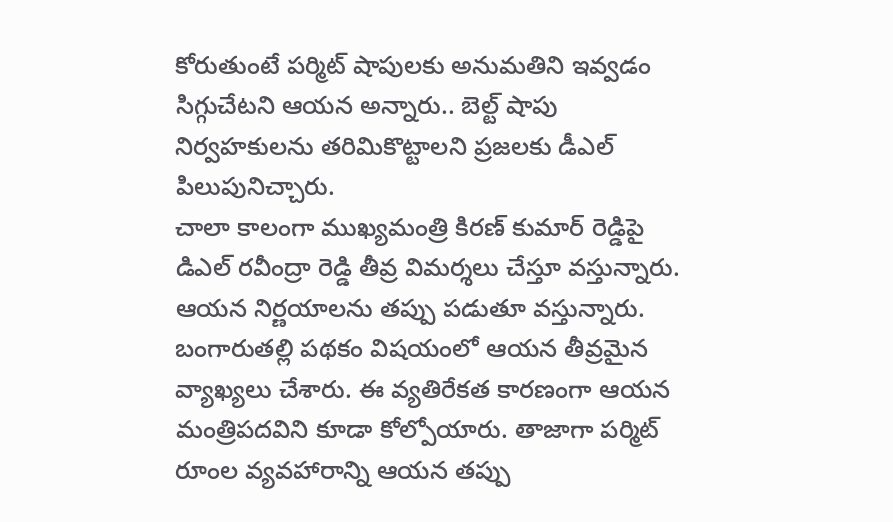కోరుతుంటే పర్మిట్ షాపులకు అనుమతిని ఇవ్వడం సిగ్గుచేటని ఆయన అన్నారు.. బెల్ట్ షాపు నిర్వహకులను తరిమికొట్టాలని ప్రజలకు డీఎల్ పిలుపునిచ్చారు.
చాలా కాలంగా ముఖ్యమంత్రి కిరణ్ కుమార్ రెడ్డిపై డిఎల్ రవీంద్రా రెడ్డి తీవ్ర విమర్శలు చేస్తూ వస్తున్నారు. ఆయన నిర్ణయాలను తప్పు పడుతూ వస్తున్నారు. బంగారుతల్లి పథకం విషయంలో ఆయన తీవ్రమైన వ్యాఖ్యలు చేశారు. ఈ వ్యతిరేకత కారణంగా ఆయన మంత్రిపదవిని కూడా కోల్పోయారు. తాజాగా పర్మిట్ రూంల వ్యవహారాన్ని ఆయన తప్పు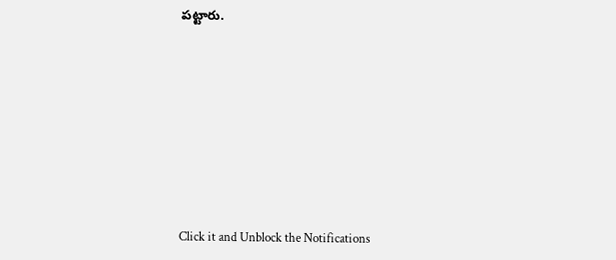పట్టారు.












Click it and Unblock the Notifications